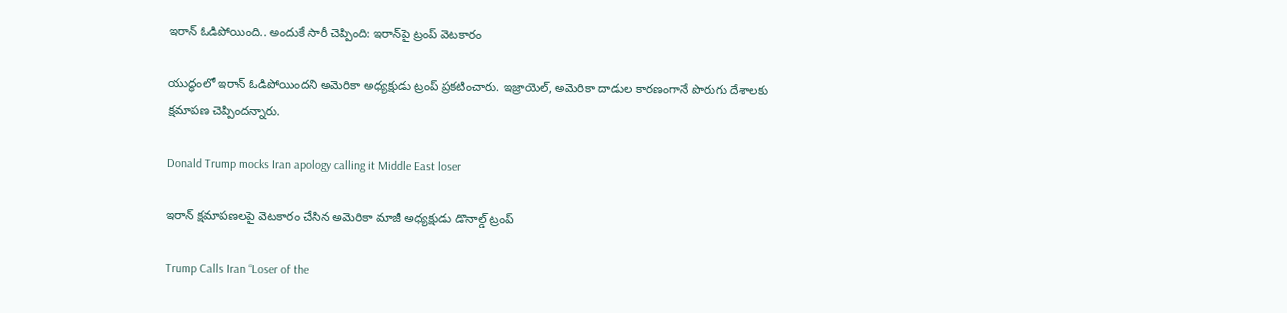ఇరాన్‌ ఓడిపోయింది.. అందుకే సారీ చెప్పింది: ఇరాన్‌పై ట్రంప్ వెటకారం

యుద్ధంలో ఇరాన్‌ ఓడిపోయిందని అమెరికా అధ్యక్షుడు ట్రంప్‌ ప్రకటించారు. ఇజ్రాయెల్‌, అమెరికా దాడుల కారణంగానే పొరుగు దేశాలకు క్షమాపణ చెప్పిందన్నారు.

Donald Trump mocks Iran apology calling it Middle East loser

ఇరాన్ క్షమాపణలపై వెటకారం చేసిన అమెరికా మాజీ అధ్యక్షుడు డొనాల్డ్ ట్రంప్

Trump Calls Iran “Loser of the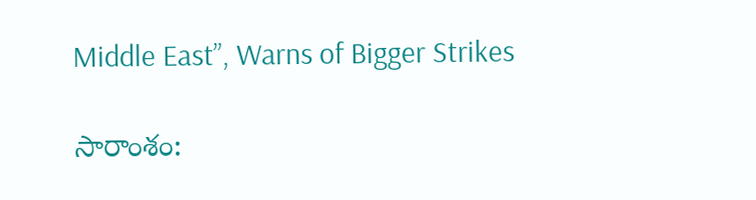Middle East”, Warns of Bigger Strikes

సారాంశం: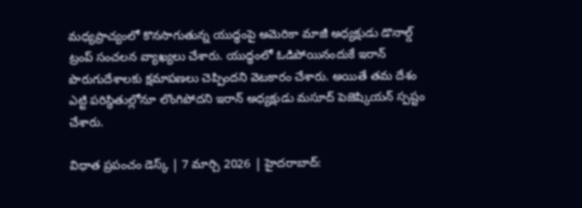మధ్యప్రాచ్యంలో కొనసాగుతున్న యుద్ధంపై అమెరికా మాజీ అధ్యక్షుడు డొనాల్డ్ ట్రంప్ సంచలన వ్యాఖ్యలు చేశారు. యుద్ధంలో ఓడిపోయినందుకే ఇరాన్ పొరుగుదేశాలకు క్షమాపణలు చెప్పిందని వెటకారం చేశారు. అయితే తమ దేశం ఎట్టి పరిస్థితుల్లోనూ లొంగిపోదని ఇరాన్ అధ్యక్షుడు మసూద్ పెజెష్కియన్ స్పష్టం చేశారు.

విధాత ప్రపంచం డెస్క్ | 7 మార్చి 2026 | హైదరాబాద్: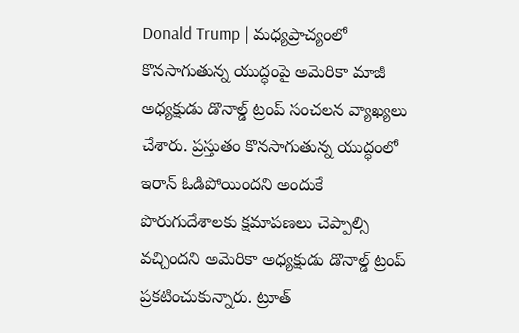Donald Trump | మధ్యప్రాచ్యంలో కొనసాగుతున్న యుద్ధంపై అమెరికా మాజీ అధ్యక్షుడు డొనాల్డ్ ట్రంప్ సంచలన వ్యాఖ్యలు చేశారు. ప్రస్తుతం కొనసాగుతున్న యుద్ధంలో ఇరాన్‌ ఓడిపోయిందని అందుకే పొరుగుదేశాలకు క్షమాపణలు చెప్పాల్సి వచ్చిందని అమెరికా అధ్యక్షుడు డొనాల్డ్‌ ట్రంప్‌ ప్రకటించుకున్నారు. ట్రూత్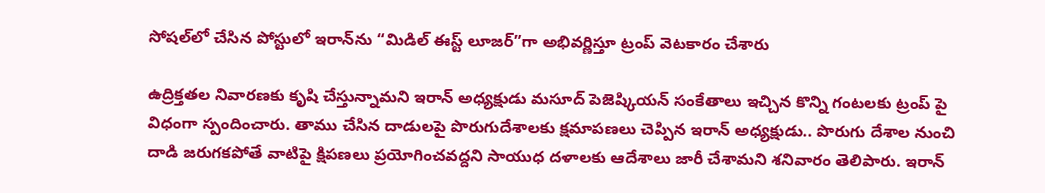సోషల్‌లో చేసిన పోస్టులో ఇరాన్‌ను “మిడిల్ ఈస్ట్ లూజర్”గా అభివర్ణిస్తూ ట్రంప్ వెటకారం చేశారు

ఉద్రిక్తతల నివారణకు కృషి చేస్తున్నామని ఇరాన్‌ అధ్యక్షుడు మసూద్‌ పెజెష్కియన్‌ సంకేతాలు ఇచ్చిన కొన్ని గంటలకు ట్రంప్‌ పై విధంగా స్పందించారు. తాము చేసిన దాడులపై పొరుగుదేశాలకు క్షమాపణలు చెప్పిన ఇరాన్‌ అధ్యక్షుడు.. పొరుగు దేశాల నుంచి దాడి జరుగకపోతే వాటిపై క్షిపణలు ప్రయోగించవద్దని సాయుధ దళాలకు ఆదేశాలు జారీ చేశామని శనివారం తెలిపారు. ఇరాన్‌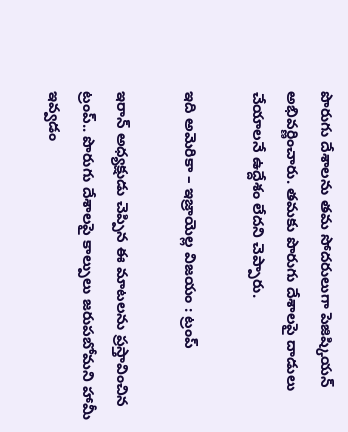పొరుగు దేశాలను తమ సోదరులుగా పెజిష్కియన్‌ అభివర్ణించారు. తమకు పొరుగు దేశాలపై దాడులు చేయాలనే ఉద్దేశం లేదని చెప్పారు.

ఇది అమెరికా – ఇజ్రాయెల్ల విజయం : ట్రంప్

ఇరాన్‌ అధ్యక్షుడు చెప్పిన ఈ మాటలను ప్రస్తావించిన ట్రంప్‌.. పొరుగు దేశాలపై కాల్పులు జరుపబోమని హామీ ఇవ్వడం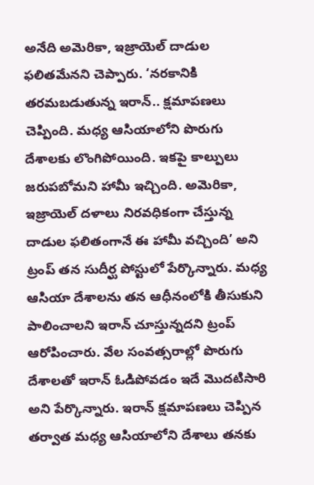అనేది అమెరికా, ఇజ్రాయెల్‌ దాడుల ఫలితమేనని చెప్పారు. ‘నరకానికి తరమబడుతున్న ఇరాన్‌.. క్షమాపణలు చెప్పింది. మధ్య ఆసియాలోని పొరుగు దేశాలకు లొంగిపోయింది. ఇకపై కాల్పులు జరుపబోమని హామీ ఇచ్చింది. అమెరికా, ఇజ్రాయెల్‌ దళాలు నిరవధికంగా చేస్తున్న దాడుల ఫలితంగానే ఈ హామీ వచ్చింది’ అని ట్రంప్‌ తన సుదీర్ఘ పోస్టులో పేర్కొన్నారు. మధ్య ఆసియా దేశాలను తన ఆధీనంలోకి తీసుకుని పాలించాలని ఇరాన్‌ చూస్తున్నదని ట్రంప్‌ ఆరోపించారు. వేల సంవత్సరాల్లో పొరుగు దేశాలతో ఇరాన్‌ ఓడిపోవడం ఇదే మొదటిసారి అని పేర్కొన్నారు. ఇరాన్‌ క్షమాపణలు చెప్పిన తర్వాత మధ్య ఆసియాలోని దేశాలు తనకు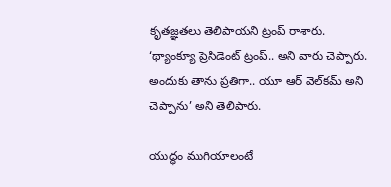కృతజ్ఞతలు తెలిపాయని ట్రంప్‌ రాశారు. ‘థ్యాంక్యూ ప్రెసిడెంట్‌ ట్రంప్‌.. అని వారు చెప్పారు. అందుకు తాను ప్రతిగా.. యూ ఆర్‌ వెల్‌కమ్‌ అని చెప్పాను’ అని తెలిపారు.

యుద్ధం ముగియాలంటే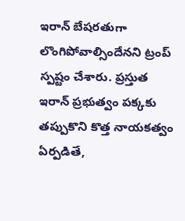ఇరాన్ బేషరతుగా లొంగిపోవాల్సిందేనని ట్రంప్ స్పష్టం చేశారు. ప్రస్తుత ఇరాన్ ప్రభుత్వం పక్కకు తప్పుకొని కొత్త నాయకత్వం ఏర్పడితే,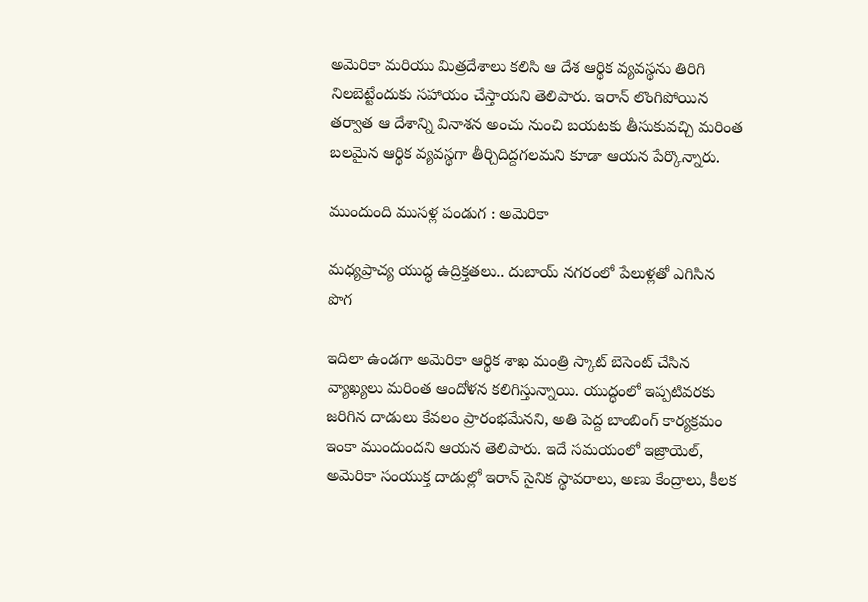అమెరికా మరియు మిత్రదేశాలు కలిసి ఆ దేశ ఆర్థిక వ్యవస్థను తిరిగి నిలబెట్టేందుకు సహాయం చేస్తాయని తెలిపారు. ఇరాన్ లొంగిపోయిన తర్వాత ఆ దేశాన్ని వినాశన అంచు నుంచి బయటకు తీసుకువచ్చి మరింత బలమైన ఆర్థిక వ్యవస్థగా తీర్చిదిద్దగలమని కూడా ఆయన పేర్కొన్నారు.

ముందుంది ముసళ్ల పండుగ : అమెరికా

మధ్యప్రాచ్య యుద్ధ ఉద్రిక్తతలు.. దుబాయ్ నగరంలో పేలుళ్లతో ఎగిసిన పొగ

ఇదిలా ఉండగా అమెరికా ఆర్థిక శాఖ మంత్రి స్కాట్ బెసెంట్ చేసిన వ్యాఖ్యలు మరింత ఆందోళన కలిగిస్తున్నాయి. యుద్ధంలో ఇప్పటివరకు జరిగిన దాడులు కేవలం ప్రారంభమేనని, అతి పెద్ద బాంబింగ్ కార్యక్రమం ఇంకా ముందుందని ఆయన తెలిపారు. ఇదే సమయంలో ఇజ్రాయెల్‌, అమెరికా సంయుక్త దాడుల్లో ఇరాన్ సైనిక స్థావరాలు, అణు కేంద్రాలు, కీలక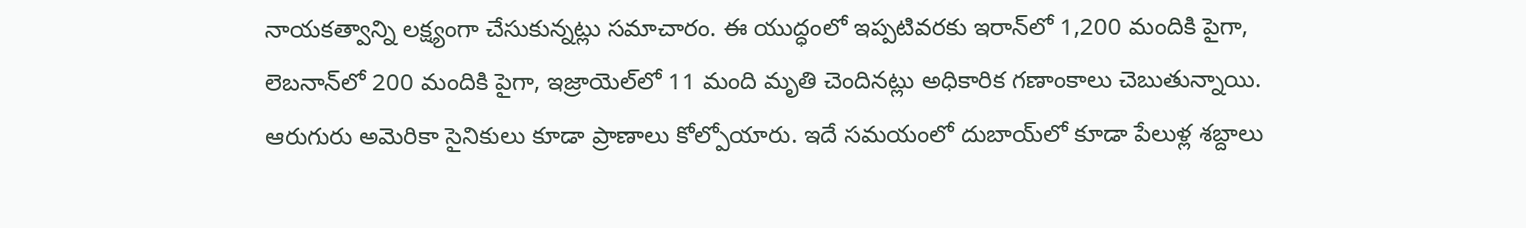నాయకత్వాన్ని లక్ష్యంగా చేసుకున్నట్లు సమాచారం. ఈ యుద్ధంలో ఇప్పటివరకు ఇరాన్‌లో 1,200 మందికి పైగా, లెబనాన్‌లో 200 మందికి పైగా, ఇజ్రాయెల్‌లో 11 మంది మృతి చెందినట్లు అధికారిక గణాంకాలు చెబుతున్నాయి. ఆరుగురు అమెరికా సైనికులు కూడా ప్రాణాలు కోల్పోయారు. ఇదే సమయంలో దుబాయ్‌లో కూడా పేలుళ్ల శబ్దాలు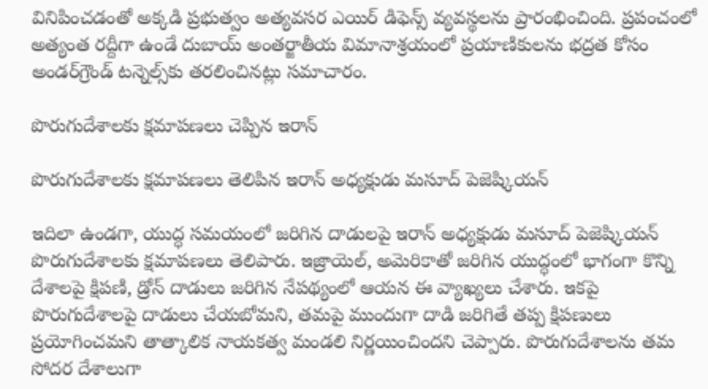వినిపించడంతో అక్కడి ప్రభుత్వం అత్యవసర ఎయిర్ డిఫెన్స్ వ్యవస్థలను ప్రారంభించింది. ప్రపంచంలో అత్యంత రద్దీగా ఉండే దుబాయ్ అంతర్జాతీయ విమానాశ్రయంలో ప్రయాణికులను భద్రత కోసం అండర్‌గ్రౌండ్ టన్నెల్స్‌కు తరలించినట్లు సమాచారం.

పొరుగుదేశాలకు క్షమాపణలు చెప్పిన ఇరాన్

పొరుగుదేశాలకు క్షమాపణలు తెలిపిన ఇరాన్ అధ్యక్షుడు మసూద్ పెజెష్కియన్

ఇదిలా ఉండగా, యుద్ధ సమయంలో జరిగిన దాడులపై ఇరాన్ అధ్యక్షుడు మసూద్ పెజెష్కియన్ పొరుగుదేశాలకు క్షమాపణలు తెలిపారు. ఇజ్రాయెల్‌, అమెరికాతో జరిగిన యుద్ధంలో భాగంగా కొన్ని దేశాలపై క్షిపణి, డ్రోన్ దాడులు జరిగిన నేపథ్యంలో ఆయన ఈ వ్యాఖ్యలు చేశారు. ఇకపై పొరుగుదేశాలపై దాడులు చేయబోమని, తమపై ముందుగా దాడి జరిగితే తప్ప క్షిపణులు ప్రయోగించమని తాత్కాలిక నాయకత్వ మండలి నిర్ణయించిందని చెప్పారు. పొరుగుదేశాలను తమ సోదర దేశాలుగా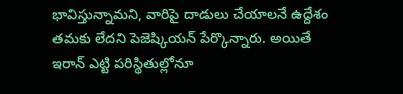భావిస్తున్నామని, వారిపై దాడులు చేయాలనే ఉద్దేశం తమకు లేదని పెజెష్కియన్ పేర్కొన్నారు. అయితే ఇరాన్ ఎట్టి పరిస్థితుల్లోనూ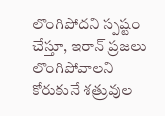లొంగిపోదని స్పష్టం చేస్తూ, ఇరాన్ ప్రజలు లొంగిపోవాలని కోరుకునే శత్రువుల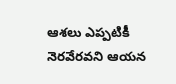ఆశలు ఎప్పటికీ నెరవేరవని ఆయన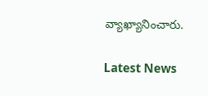వ్యాఖ్యానించారు.

Latest News